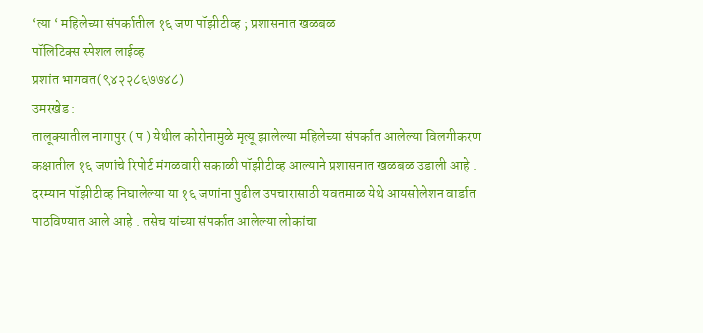‘त्या ‘ महिलेच्या संपर्कातील १६ जण पॉझीटीव्ह ; प्रशासनात खळबळ
पॉलिटिक्स स्पेशल लाईव्ह
प्रशांत भागवत(९४२२८६७७४८)
उमरखेड :
तालूक्यातील नागापुर ( प ) येथील कोरोनामुळे मृत्यू झालेल्या महिलेच्या संपर्कात आलेल्या विलगीकरण कक्षातील १६ जणांचे रिपोर्ट मंगळवारी सकाळी पॉझीटीव्ह आल्याने प्रशासनात खळबळ उडाली आहे .
दरम्यान पॉझीटीव्ह निघालेल्या या १६ जणांना पुढील उपचारासाठी यवतमाळ येथे आयसोलेशन वार्डात पाठविण्यात आले आहे . तसेच यांच्या संपर्कात आलेल्या लोकांचा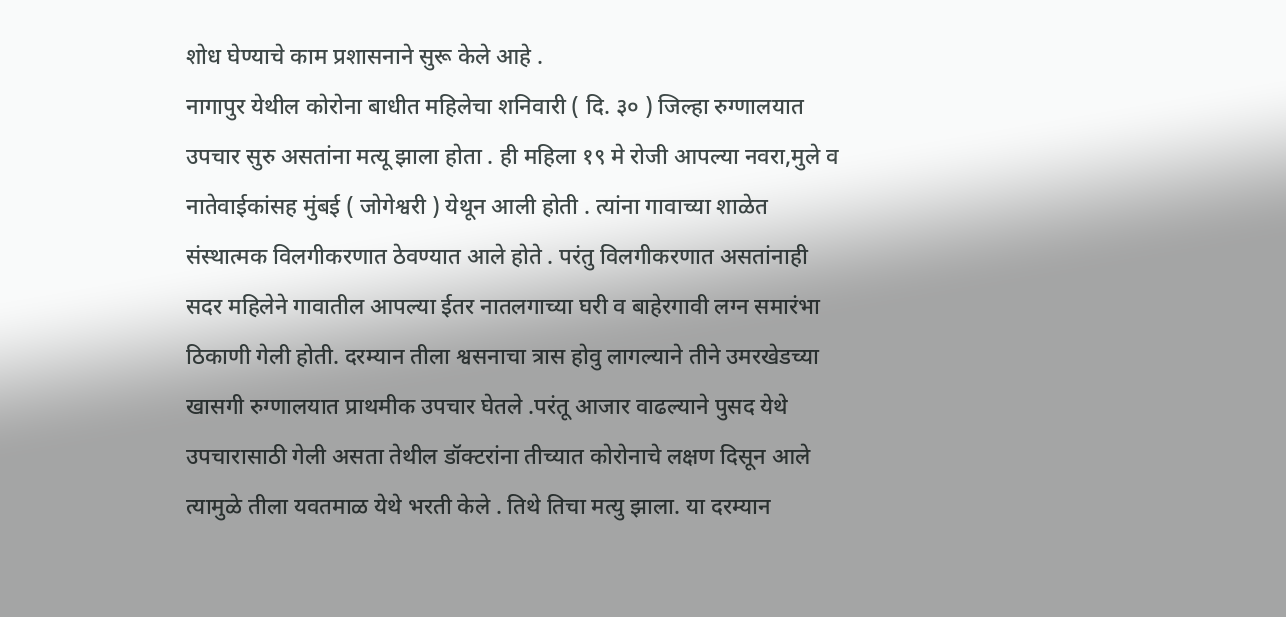शोध घेण्याचे काम प्रशासनाने सुरू केले आहे .
नागापुर येथील कोरोना बाधीत महिलेचा शनिवारी ( दि. ३० ) जिल्हा रुग्णालयात उपचार सुरु असतांना मत्यू झाला होता . ही महिला १९ मे रोजी आपल्या नवरा,मुले व नातेवाईकांसह मुंबई ( जोगेश्वरी ) येथून आली होती . त्यांना गावाच्या शाळेत संस्थात्मक विलगीकरणात ठेवण्यात आले होते . परंतु विलगीकरणात असतांनाही सदर महिलेने गावातील आपल्या ईतर नातलगाच्या घरी व बाहेरगावी लग्न समारंभा ठिकाणी गेली होती. दरम्यान तीला श्वसनाचा त्रास होवु लागल्याने तीने उमरखेडच्या खासगी रुग्णालयात प्राथमीक उपचार घेतले .परंतू आजार वाढल्याने पुसद येथे उपचारासाठी गेली असता तेथील डॉक्टरांना तीच्यात कोरोनाचे लक्षण दिसून आले त्यामुळे तीला यवतमाळ येथे भरती केले . तिथे तिचा मत्यु झाला. या दरम्यान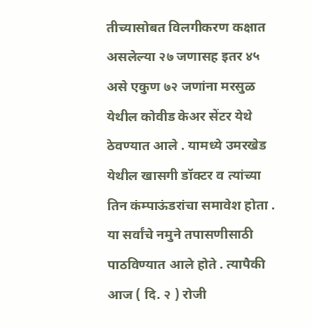तीच्यासोबत विलगीकरण कक्षात असलेल्या २७ जणासह इतर ४५ असे एकुण ७२ जणांना मरसुळ येथील कोवीड केअर सेंटर येथे ठेवण्यात आले . यामध्ये उमरखेड येथील खासगी डॉक्टर व त्यांच्या तिन कंम्पाऊंडरांचा समावेश होता . या सर्वांचे नमुने तपासणीसाठी पाठविण्यात आले होते . त्यापैकी आज ( दि. २ ) रोजी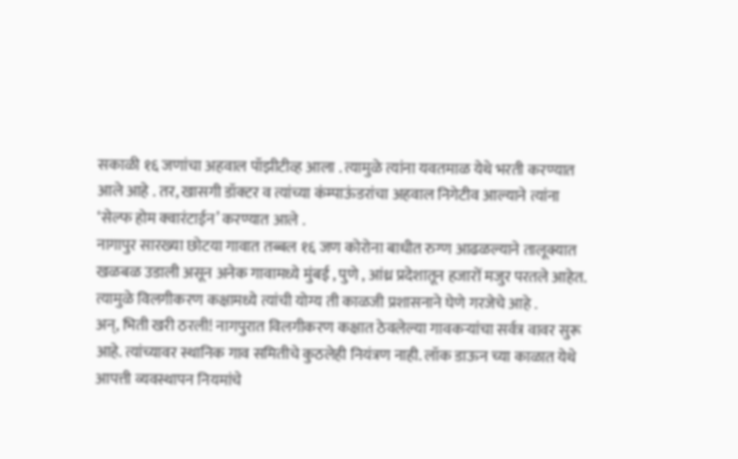सकाळी १६ जणांचा अहवाल पॉझीटीव्ह आला . त्यामुळे त्यांना यवतमाळ येथे भरती करण्यात आले आहे . तर, खासगी डॉक्टर व त्यांच्या कंम्पाऊंडरांचा अहवाल निगेटीव आल्याने त्यांना ‘सेल्फ होम क्वारंटाईन’ करण्यात आले .
नागापुर सारख्या छोटया गावात तब्बल १६ जण कोरोना बाधीत रुग्ण आढळल्याने तालूक्यात खळबळ उडाली असून अनेक गावामध्ये मुंबई , पुणे , आंध्र प्रदेशातून हजारों मजुर परतले आहेत. त्यामुळे विलगीकरण कक्षामध्ये त्यांची योग्य ती काळजी प्रशासनाने घेणे गरजेचे आहे .
अन्, भिती खरी ठरली! नागपुरात विलगीकरण कक्षात ठेवलेल्या गावकऱ्यांचा सर्वत्र वावर सुरू आहे. त्यांच्यावर स्थानिक गाव समितीचे कुठलेही नियंत्रण नाही. लॉक डाऊन च्या काळात येथे आपत्ती व्यवस्थापन नियमांचे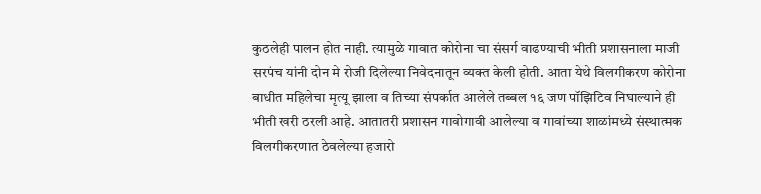कुठलेही पालन होत नाही. त्यामुळे गावात कोरोना चा संसर्ग वाढण्याची भीती प्रशासनाला माजी सरपंच यांनी दोन मे रोजी दिलेल्या निवेदनातून व्यक्त केली होती. आता येथे विलगीकरण कोरोना बाधीत महिलेचा मृत्यू झाला व तिच्या संपर्कात आलेले तब्बल १६ जण पॉझिटिव निघाल्याने ही भीती खरी ठरली आहे. आतातरी प्रशासन गावोगावी आलेल्या व गावांच्या शाळांमध्ये संस्थात्मक विलगीकरणात ठेवलेल्या हजारो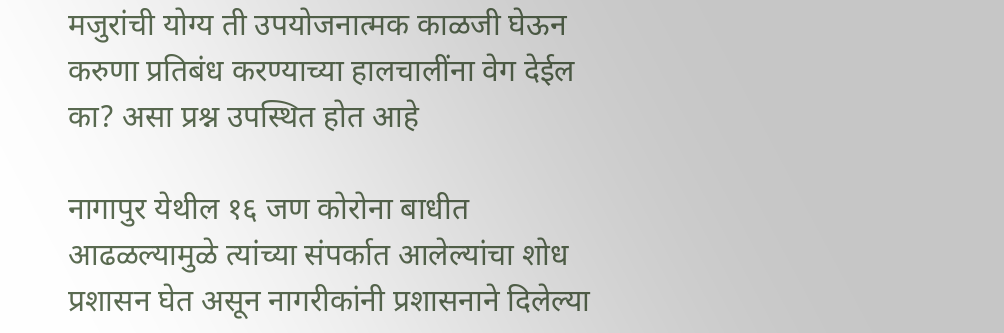मजुरांची योग्य ती उपयोजनात्मक काळजी घेऊन करुणा प्रतिबंध करण्याच्या हालचालींना वेग देईल का? असा प्रश्न उपस्थित होत आहे

नागापुर येथील १६ जण कोरोना बाधीत आढळल्यामुळे त्यांच्या संपर्कात आलेल्यांचा शोध प्रशासन घेत असून नागरीकांनी प्रशासनाने दिलेल्या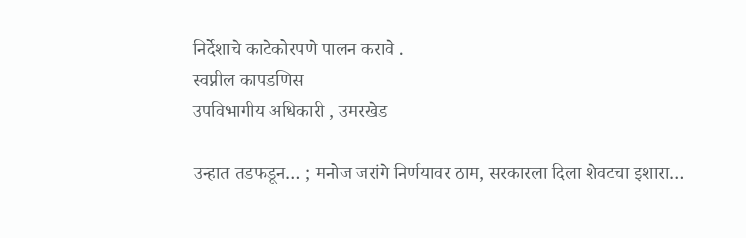निर्देशाचे काटेकोरपणे पालन करावे .
स्वप्नील कापडणिस
उपविभागीय अधिकारी , उमरखेड

उन्हात तडफडून… ; मनोज जरांगे निर्णयावर ठाम, सरकारला दिला शेवटचा इशारा…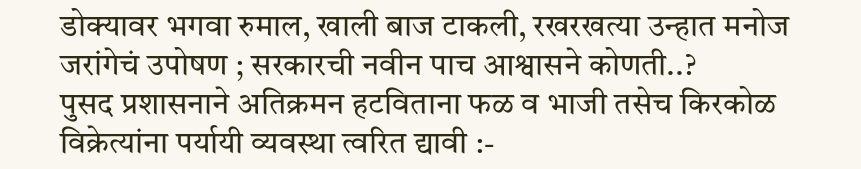डोक्यावर भगवा रुमाल, खाली बाज टाकली, रखरखत्या उन्हात मनोज जरांगेचं उपोषण ; सरकारची नवीन पाच आश्वासने कोणती..?
पुसद प्रशासनाने अतिक्रमन हटविताना फळ व भाजी तसेच किरकोळ विक्रेत्यांना पर्यायी व्यवस्था त्वरित द्यावी :-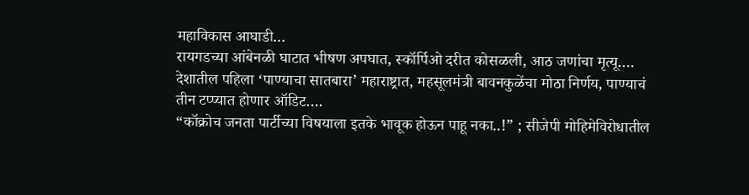महाविकास आघाडी…
रायगडच्या आंबेनळी घाटात भीषण अपघात, स्कॉर्पिओ दरीत कोसळली, आठ जणांचा मृत्यू….
देशातील पहिला ‘पाण्याचा सातबारा’ महाराष्ट्रात, महसूलमंत्री बावनकुळेंचा मोठा निर्णय, पाण्याचं तीन टप्प्यात होणार ऑडिट….
“कॉक्रोच जनता पार्टीच्या विषयाला इतके भावूक होऊन पाहू नका..!” ; सीजेपी मोहिमेविरोधातील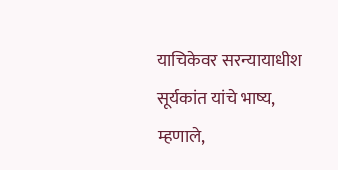याचिकेवर सरन्यायाधीश सूर्यकांत यांचे भाष्य, म्हणाले,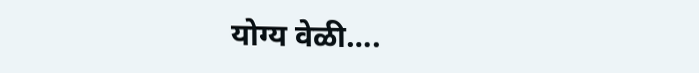योग्य वेळी….